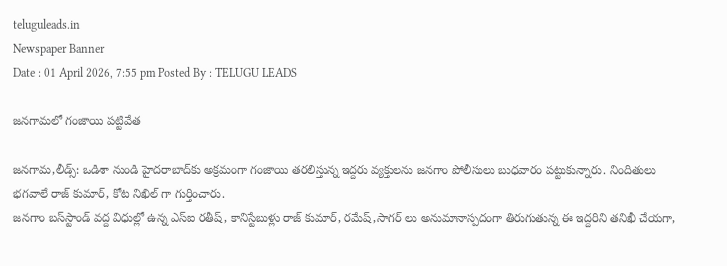teluguleads.in
Newspaper Banner
Date : 01 April 2026, 7:55 pm Posted By : TELUGU LEADS

జనగామలో గంజాయి పట్టివేత

జనగామ,లీడ్స్: ఒడిశా నుండి హైదరాబాద్‌కు అక్రమంగా గంజాయి తరలిస్తున్న ఇద్దరు వ్యక్తులను జనగాం పోలీసులు బుధవారం పట్టుకున్నారు. నిందితులు భగవాలే రాజ్ కుమార్, కోట నిఖిల్ గా గుర్తించారు.
జనగాం బస్‌స్టాండ్ వద్ద విధుల్లో ఉన్న ఎస్‌ఐ రతీష్, కానిస్టేబుళ్లు రాజ్ కుమార్, రమేష్,సాగర్ లు అనుమానాస్పదంగా తిరుగుతున్న ఈ ఇద్దరిని తనిఖీ చేయగా,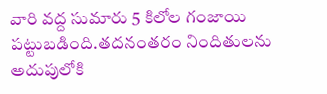వారి వద్ద సుమారు 5 కిలోల గంజాయి పట్టుబడింది.తదనంతరం నిందితులను అదుపులోకి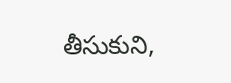తీసుకుని,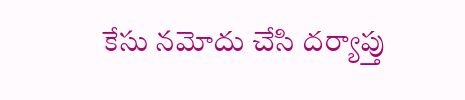కేసు నమోదు చేసి దర్యాప్తు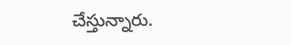చేస్తున్నారు.